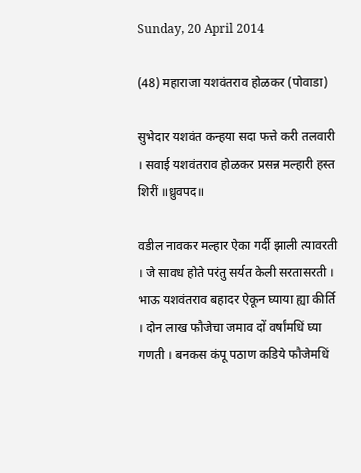Sunday, 20 April 2014

(48) महाराजा यशवंतराव होळकर (पोवाडा)

सुभेदार यशवंत कन्हया सदा फत्ते करी तलवारी । सवाई यशवंतराव होळकर प्रसन्न मल्हारी हस्त शिरीं ॥ध्रुवपद॥

वडील नावकर मल्हार ऐका गर्दी झाली त्यावरती । जे सावध होते परंतु सर्यत केली सरतासरती । भाऊ यशवंतराव बहादर ऐकून घ्याया ह्या कीर्ति । दोन लाख फौजेचा जमाव दों वर्षांमधिं घ्या गणती । बनकस कंपू पठाण कडिये फौजेमधिं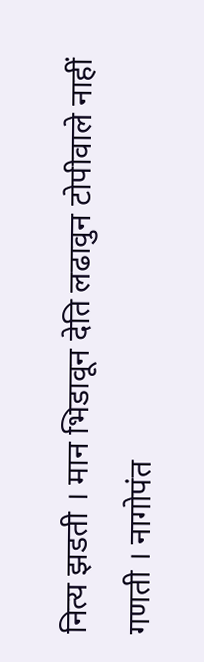नित्य झडती । मान भिडावून देति लढावुन टोपीवाले नाहीं गणती । नागोपंत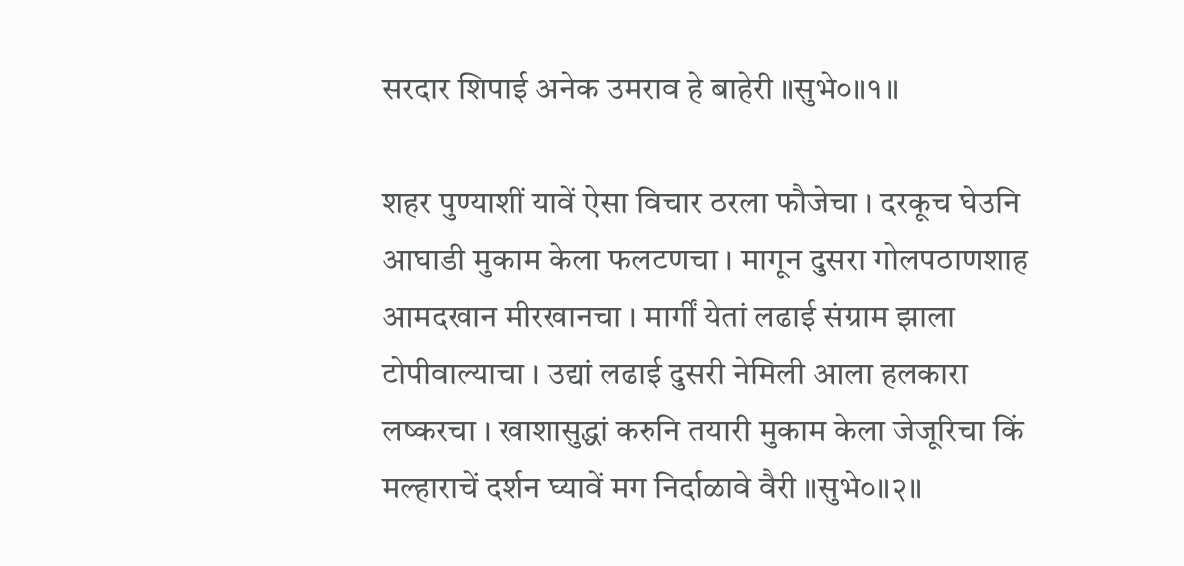सरदार शिपाई अनेक उमराव हे बाहेरी ॥सुभे०॥१॥

शहर पुण्याशीं यावें ऐसा विचार ठरला फौजेचा । दरकूच घेउनि आघाडी मुकाम केला फलटणचा । मागून दुसरा गोलपठाणशाह आमदखान मीरखानचा । मार्गीं येतां लढाई संग्राम झाला टोपीवाल्याचा । उद्यां लढाई दुसरी नेमिली आला हलकारा लष्करचा । खाशासुद्धां करुनि तयारी मुकाम केला जेजूरिचा किं मल्हाराचें दर्शन घ्यावें मग निर्दाळावे वैरी ॥सुभे०॥२॥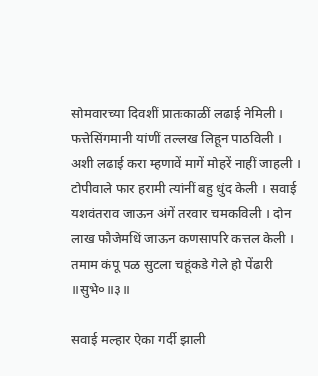सोमवारच्या दिवशीं प्रातःकाळीं लढाई नेमिली । फत्तेसिंगमानी यांणीं तल्लख लिहून पाठविली । अशी लढाई करा म्हणावें मागें मोहरें नाहीं जाहली । टोपीवाले फार हरामी त्यांनीं बहु धुंद केली । सवाई यशवंतराव जाऊन अंगें तरवार चमकविली । दोन लाख फौजेमधिं जाऊन कणसापरि कत्तल केली । तमाम कंपू पळ सुटला चहूंकडे गेले हो पेंढारी ॥सुभे०॥३॥

सवाई मल्हार ऐका गर्दी झाली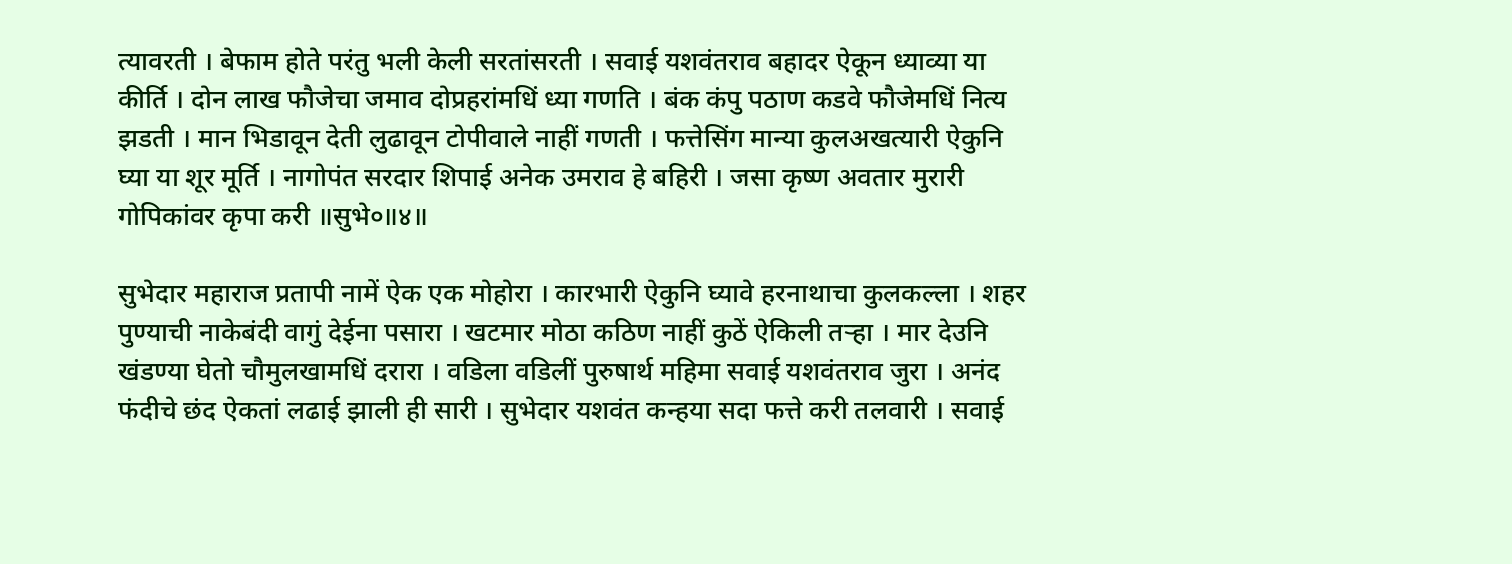त्यावरती । बेफाम होते परंतु भली केली सरतांसरती । सवाई यशवंतराव बहादर ऐकून ध्याव्या या कीर्ति । दोन लाख फौजेचा जमाव दोप्रहरांमधिं ध्या गणति । बंक कंपु पठाण कडवे फौजेमधिं नित्य झडती । मान भिडावून देती लुढावून टोपीवाले नाहीं गणती । फत्तेसिंग मान्या कुलअखत्यारी ऐकुनि घ्या या शूर मूर्ति । नागोपंत सरदार शिपाई अनेक उमराव हे बहिरी । जसा कृष्ण अवतार मुरारी गोपिकांवर कृपा करी ॥सुभे०॥४॥

सुभेदार महाराज प्रतापी नामें ऐक एक मोहोरा । कारभारी ऐकुनि घ्यावे हरनाथाचा कुलकल्ला । शहर पुण्याची नाकेबंदी वागुं देईना पसारा । खटमार मोठा कठिण नाहीं कुठें ऐकिली तर्‍हा । मार देउनि खंडण्या घेतो चौमुलखामधिं दरारा । वडिला वडिलीं पुरुषार्थ महिमा सवाई यशवंतराव जुरा । अनंद फंदीचे छंद ऐकतां लढाई झाली ही सारी । सुभेदार यशवंत कन्हया सदा फत्ते करी तलवारी । सवाई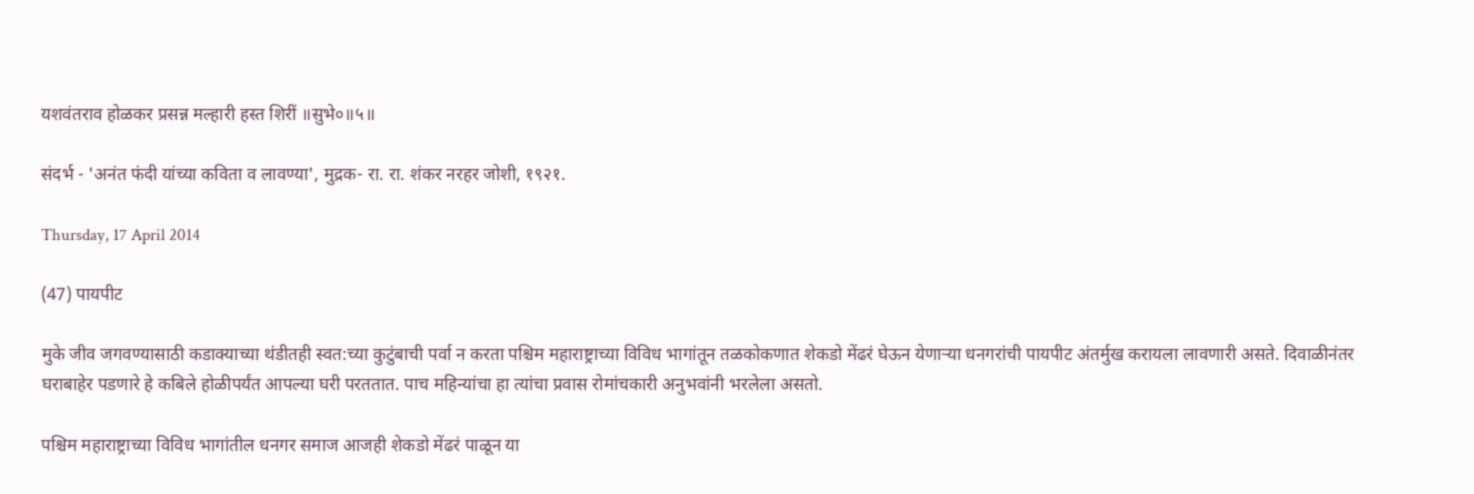यशवंतराव होळकर प्रसन्न मल्हारी हस्त शिरीं ॥सुभे०॥५॥

संदर्भ - 'अनंत फंदी यांच्या कविता व लावण्या', मुद्रक- रा. रा. शंकर नरहर जोशी, १९२१.

Thursday, 17 April 2014

(47) पायपीट

मुके जीव जगवण्यासाठी कडाक्याच्या थंडीतही स्वत:च्या कुटुंबाची पर्वा न करता पश्चिम महाराष्ट्राच्या विविध भागांतून तळकोकणात शेकडो मेंढरं घेऊन येणार्‍या धनगरांची पायपीट अंतर्मुख करायला लावणारी असते. दिवाळीनंतर घराबाहेर पडणारे हे कबिले होळीपर्यंत आपल्या घरी परततात. पाच महिन्यांचा हा त्यांचा प्रवास रोमांचकारी अनुभवांनी भरलेला असतो.

पश्चिम महाराष्ट्राच्या विविध भागांतील धनगर समाज आजही शेकडो मेंढरं पाळून या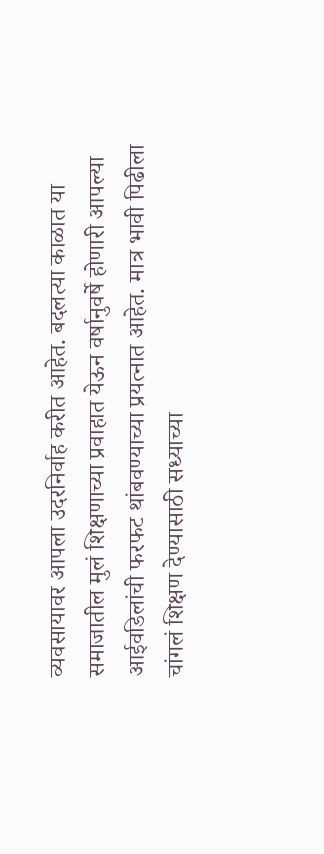व्यवसायावर आपला उदरनिर्वाह करीत आहेत. बदलत्या काळात या समाजातील मुलं शिक्षणाच्या प्रवाहात येऊन वर्षानुवर्षे होणारी आपल्या आईवडिलांची फरफट थांबवण्याच्या प्रयत्नात आहेत. मात्र भावी पिढीला चांगलं शिक्षण देण्यासाठी सध्याच्या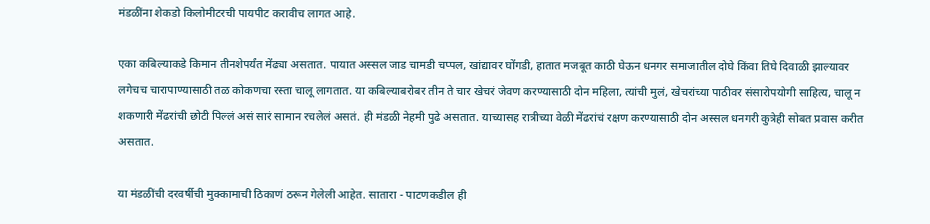मंडळींना शेकडो किलोमीटरची पायपीट करावीच लागत आहे.

एका कबिल्याकडे किमान तीनशेपर्यंत मेंढ्या असतात. पायात अस्सल जाड चामडी चप्पल, खांद्यावर घोंगडी, हातात मजबूत काठी घेऊन धनगर समाजातील दोघे किंवा तिघे दिवाळी झाल्यावर लगेचच चारापाण्यासाठी तळ कोकणचा रस्ता चालू लागतात. या कबिल्याबरोबर तीन ते चार खेचरं जेवण करण्यासाठी दोन महिला, त्यांची मुलं, खेचरांच्या पाठीवर संसारोपयोगी साहित्य, चालू न शकणारी मेंढरांची छोटी पिल्लं असं सारं सामान रचलेलं असतं. ही मंडळी नेहमी पुढे असतात. याच्यासह रात्रीच्या वेळी मेंढरांचं रक्षण करण्यासाठी दोन अस्सल धनगरी कुत्रेही सोबत प्रवास करीत असतात.

या मंडळींची दरवर्षीची मुक्कामाची ठिकाणं ठरून गेलेली आहेत. सातारा - पाटणकडील ही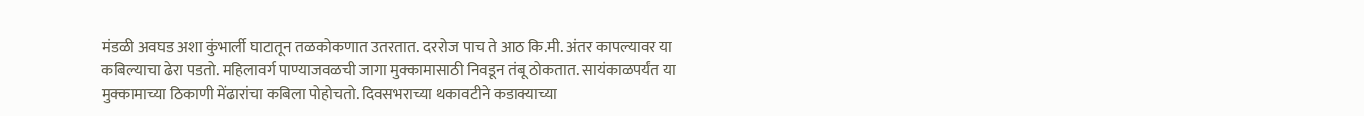मंडळी अवघड अशा कुंभार्ली घाटातून तळकोकणात उतरतात. दररोज पाच ते आठ कि.मी. अंतर कापल्यावर या कबिल्याचा ढेरा पडतो. महिलावर्ग पाण्याजवळची जागा मुक्कामासाठी निवडून तंबू ठोकतात. सायंकाळपर्यंत या मुक्कामाच्या ठिकाणी मेंढारांचा कबिला पोहोचतो. दिवसभराच्या थकावटीने कडाक्याच्या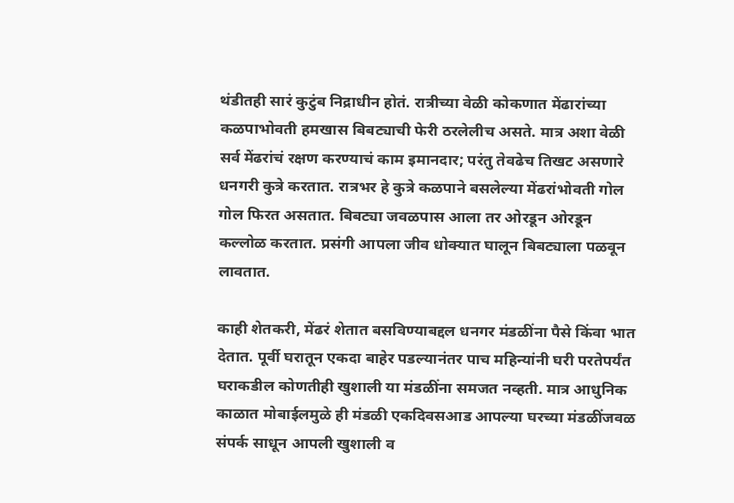थंडीतही सारं कुटुंब निद्राधीन होतं. रात्रीच्या वेळी कोकणात मेंढारांच्या कळपाभोवती हमखास बिबट्याची फेरी ठरलेलीच असते. मात्र अशा वेळी सर्व मेंढरांचं रक्षण करण्याचं काम इमानदार; परंतु तेवढेच तिखट असणारे धनगरी कुत्रे करतात. रात्रभर हे कुत्रे कळपाने बसलेल्या मेंढरांभोवती गोल गोल फिरत असतात. बिबट्या जवळपास आला तर ओरडून ओरडून कल्लोळ करतात. प्रसंगी आपला जीव धोक्यात घालून बिबट्याला पळवून लावतात.

काही शेतकरी, मेंढरं शेतात बसविण्याबद्दल धनगर मंडळींना पैसे किंवा भात देतात. पूर्वी घरातून एकदा बाहेर पडल्यानंतर पाच महिन्यांनी घरी परतेपर्यंत घराकडील कोणतीही खुशाली या मंडळींना समजत नव्हती. मात्र आधुनिक काळात मोबाईलमुळे ही मंडळी एकदिवसआड आपल्या घरच्या मंडळींजवळ संपर्क साधून आपली खुशाली व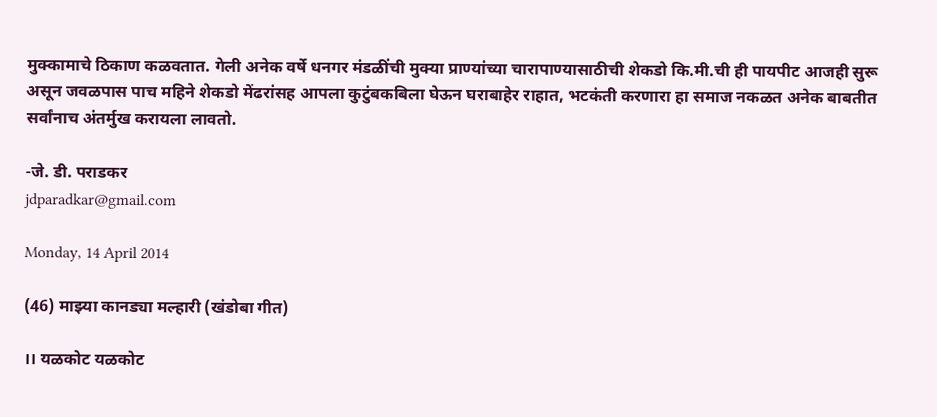मुक्कामाचे ठिकाण कळवतात. गेली अनेक वर्षे धनगर मंडळींची मुक्या प्राण्यांच्या चारापाण्यासाठीची शेकडो कि.मी.ची ही पायपीट आजही सुरू असून जवळपास पाच महिने शेकडो मेंढरांसह आपला कुटुंबकबिला घेऊन घराबाहेर राहात, भटकंती करणारा हा समाज नकळत अनेक बाबतीत सर्वांनाच अंतर्मुख करायला लावतो.

-जे. डी. पराडकर
jdparadkar@gmail.com

Monday, 14 April 2014

(46) माझ्या कानड्या मल्हारी (खंडोबा गीत)

।। यळकोट यळकोट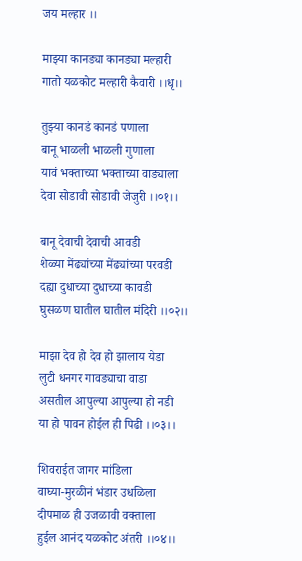जय मल्हार ।।

माझ्या कानड्या कानड्या मल्हारी
गातो यळकोट मल्हारी कैवारी ।।धृ।।

तुझ्या कानडं कानडं पणाला
बानू भाळली भाळली गुणाला
यावं भक्‍ताच्या भक्‍ताच्या वाड्याला
देवा सोडावी सोडावी जेजुरी ।।०१।।

बानू देवाची देवाची आवडी
शेळ्या मेंढ्यांच्या मेंढ्यांच्या परवडी
दह्या दुधाच्या दुधाच्या कावडी
घुसळण घातील घातील मंदिरी ।।०२।।

माझा देव हो देव हो झालाय येडा
लुटी धनगर गावड्याचा वाडा
असतील आपुल्या आपुल्या हो नडी
या हो पावन होईल ही पिढी ।।०३।।

शिवराईत जागर मांडिला
वाघ्या-मुरळीनं भंडार उधळिला
दीपमाळ ही उजळावी वक्‍ताला
हुईल आनंद यळकोट अंतरी ।।०४।।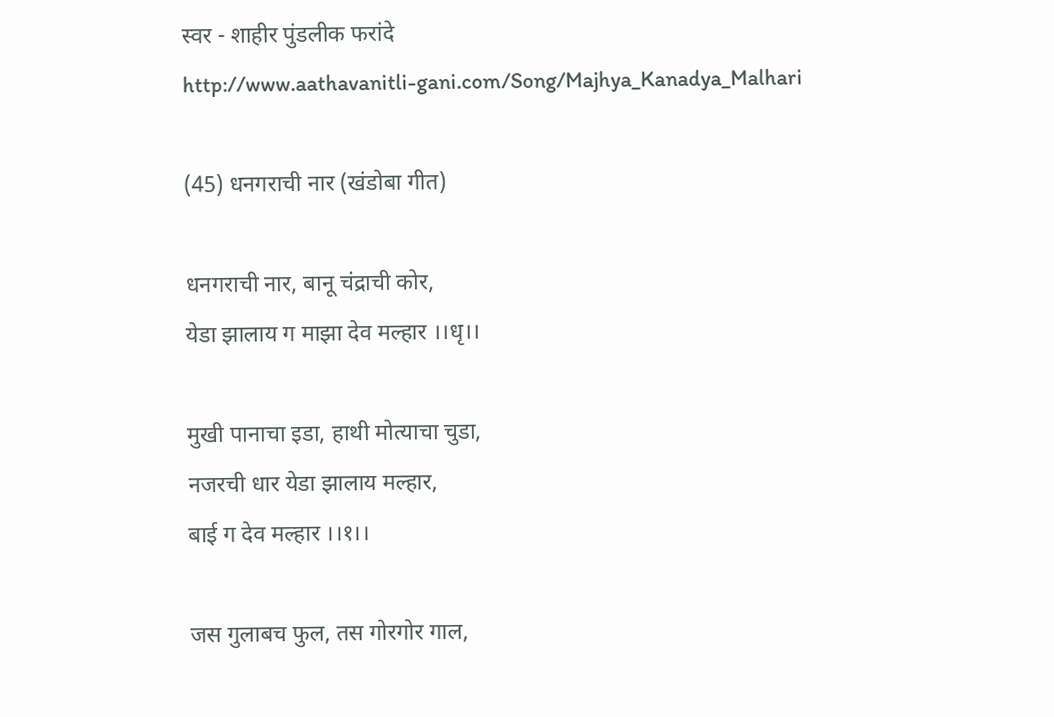स्वर - शाहीर पुंडलीक फरांदे
http://www.aathavanitli-gani.com/Song/Majhya_Kanadya_Malhari

(45) धनगराची नार (खंडोबा गीत)

धनगराची नार, बानू चंद्राची कोर,
येडा झालाय ग माझा देव मल्हार ।।धृ।।

मुखी पानाचा इडा, हाथी मोत्याचा चुडा,
नजरची धार येडा झालाय मल्हार,
बाई ग देव मल्हार ।।१।।

जस गुलाबच फुल, तस गोरगोर गाल,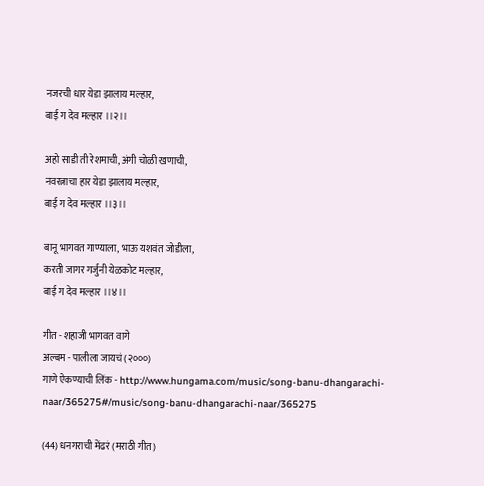नजरची धार येडा झालाय मल्हार,
बाई ग देव मल्हार ।।२।।

अहो साडी ती रेशमाची, अंगी चोळी खणाची,
नवरत्नाचा हार येडा झालाय मल्हार,
बाई ग देव मल्हार ।।३।।

बानू भागवत गाण्याला, भाऊ यशवंत जोडीला,
करती जागर गर्जुनी येळकोट मल्हार,
बाई ग देव मल्हार ।।४।।

गीत - शहाजी भागवत वागे
अल्बम - पालीला जायचं (२०००)
गाणे ऐकण्याची लिंक - http://www.hungama.com/music/song-banu-dhangarachi-naar/365275#/music/song-banu-dhangarachi-naar/365275

(44) धनगराची मेंढरं (मराठी गीत)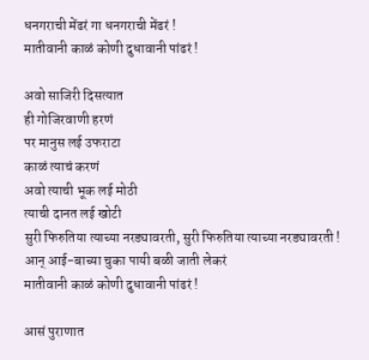धनगराची मेंढरं गा धनगराची मेंढरं !
मातीवानी काळं कोणी दुधावानी पांढरं !

अवो साजिरी दिसत्यात
ही गोजिरवाणी हरणं
पर मानुस लई उफराटा
काळं त्याचं करणं
अवो त्याची भूक लई मोठी
त्याची दानत लई खोटी
सुरी फिरुतिया त्याच्या नरड्यावरती, सुरी फिरुतिया त्याच्या नरड्यावरती !
आन्‌ आई-बाच्या चुका पायी बळी जाती लेकरं
मातीवानी काळं कोणी दुधावानी पांढरं !

आसं पुराणात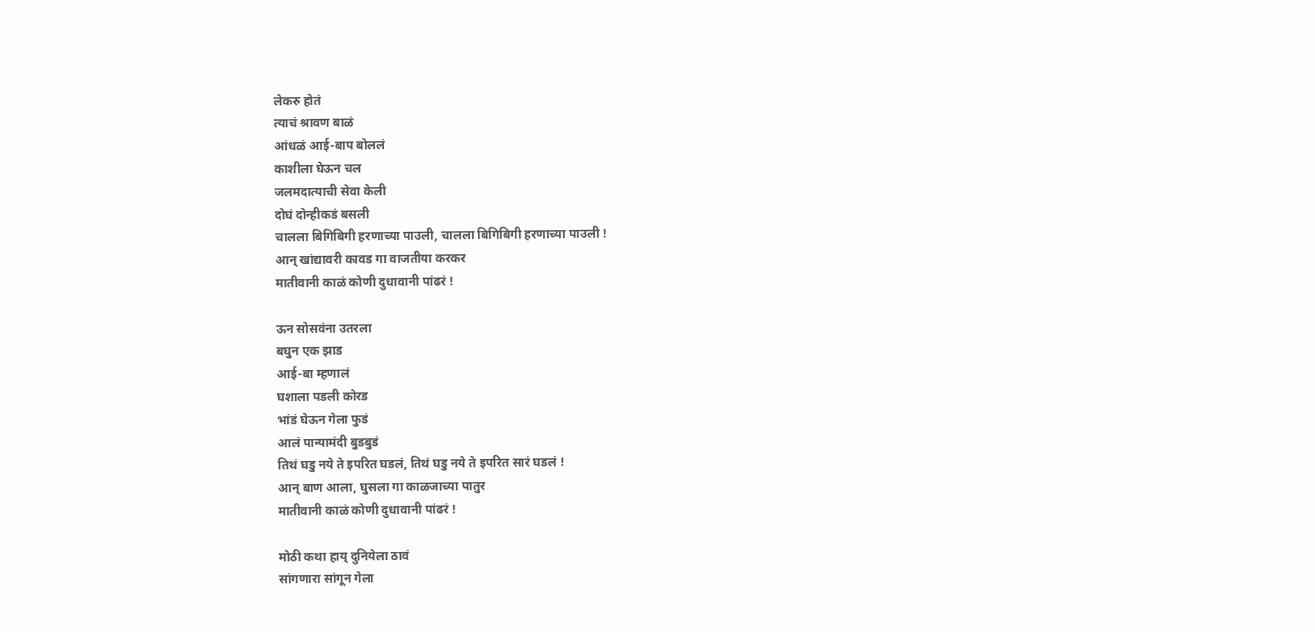लेकरु होतं
त्याचं श्रावण बाळं
आंधळं आई-बाप बोललं
काशीला घेऊन चल
जलमदात्याची सेवा केली
दोघं दोन्हीकडं बसली
चालला बिगिबिगी हरणाच्या पाउली, चालला बिगिबिगी हरणाच्या पाउली !
आन्‌ खांद्यावरी कावड गा वाजतीया करकर
मातीवानी काळं कोणी दुधावानी पांढरं !

ऊन सोसवंना उतरला
बघुन एक झाड
आई-बा म्हणालं
घशाला पडली कोरड
भांडं घेऊन गेला फुडं
आलं पान्यामंदी बुडबुडं
तिथं घडु नये ते इपरित घडलं, तिथं घडु नये ते इपरित सारं घडलं !
आन्‌ बाण आला, घुसला गा काळजाच्या पातुर
मातीवानी काळं कोणी दुधावानी पांढरं !

मोठी कथा हाय्‌ दुनियेला ठावं
सांगणारा सांगून गेला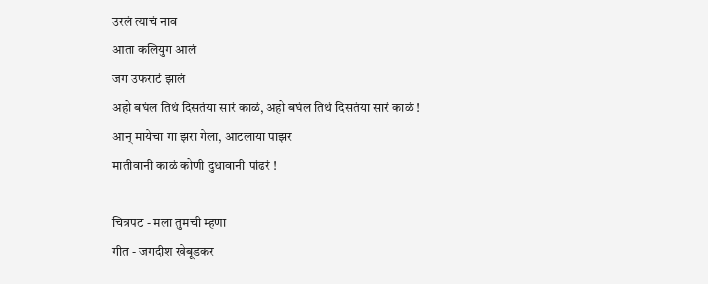उरलं त्याचं नाव
आता कलियुग आलं
जग उफराटं झालं
अहो बघंल तिथं दिसतंया सारं काळं, अहो बघंल तिथं दिसतंया सारं काळं !
आन्‌ मायेचा गा झरा गेला, आटलाया पाझर
मातीवानी काळं कोणी दुधावानी पांढरं !

चित्रपट - मला तुमची म्हणा
गीत - जगदीश खेबूडकर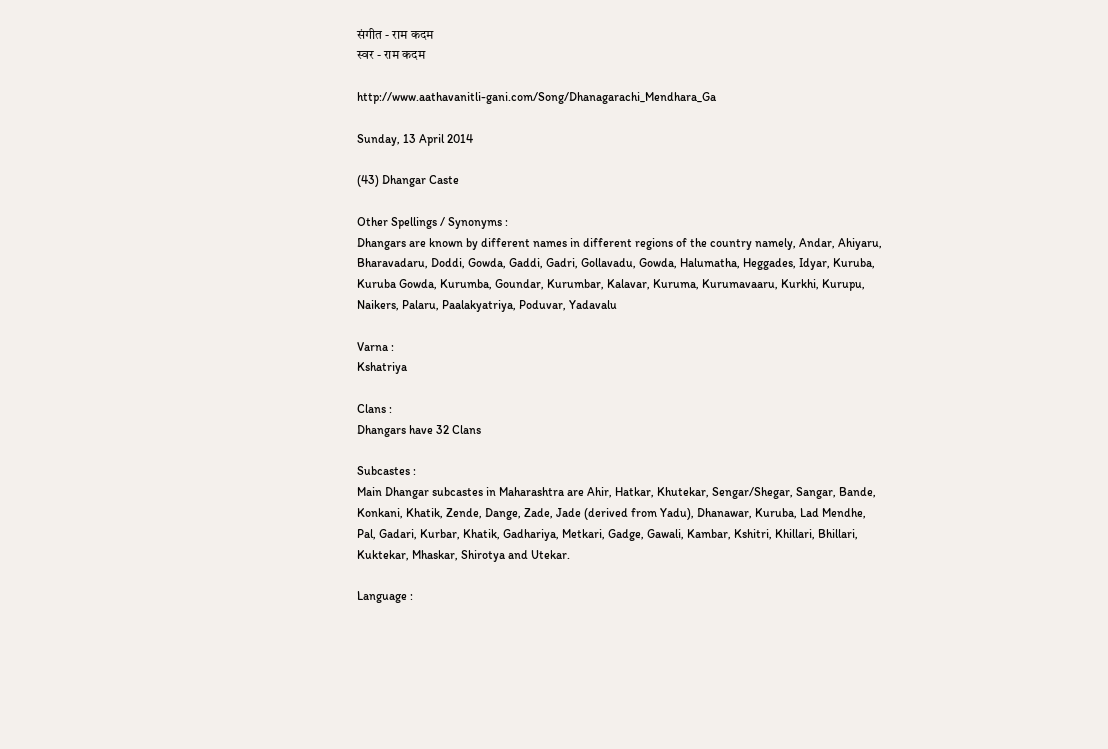संगीत - राम कदम
स्वर - राम कदम

http://www.aathavanitli-gani.com/Song/Dhanagarachi_Mendhara_Ga

Sunday, 13 April 2014

(43) Dhangar Caste

Other Spellings / Synonyms :
Dhangars are known by different names in different regions of the country namely, Andar, Ahiyaru, Bharavadaru, Doddi, Gowda, Gaddi, Gadri, Gollavadu, Gowda, Halumatha, Heggades, Idyar, Kuruba, Kuruba Gowda, Kurumba, Goundar, Kurumbar, Kalavar, Kuruma, Kurumavaaru, Kurkhi, Kurupu, Naikers, Palaru, Paalakyatriya, Poduvar, Yadavalu

Varna :
Kshatriya

Clans :
Dhangars have 32 Clans

Subcastes :
Main Dhangar subcastes in Maharashtra are Ahir, Hatkar, Khutekar, Sengar/Shegar, Sangar, Bande, Konkani, Khatik, Zende, Dange, Zade, Jade (derived from Yadu), Dhanawar, Kuruba, Lad Mendhe, Pal, Gadari, Kurbar, Khatik, Gadhariya, Metkari, Gadge, Gawali, Kambar, Kshitri, Khillari, Bhillari, Kuktekar, Mhaskar, Shirotya and Utekar.

Language :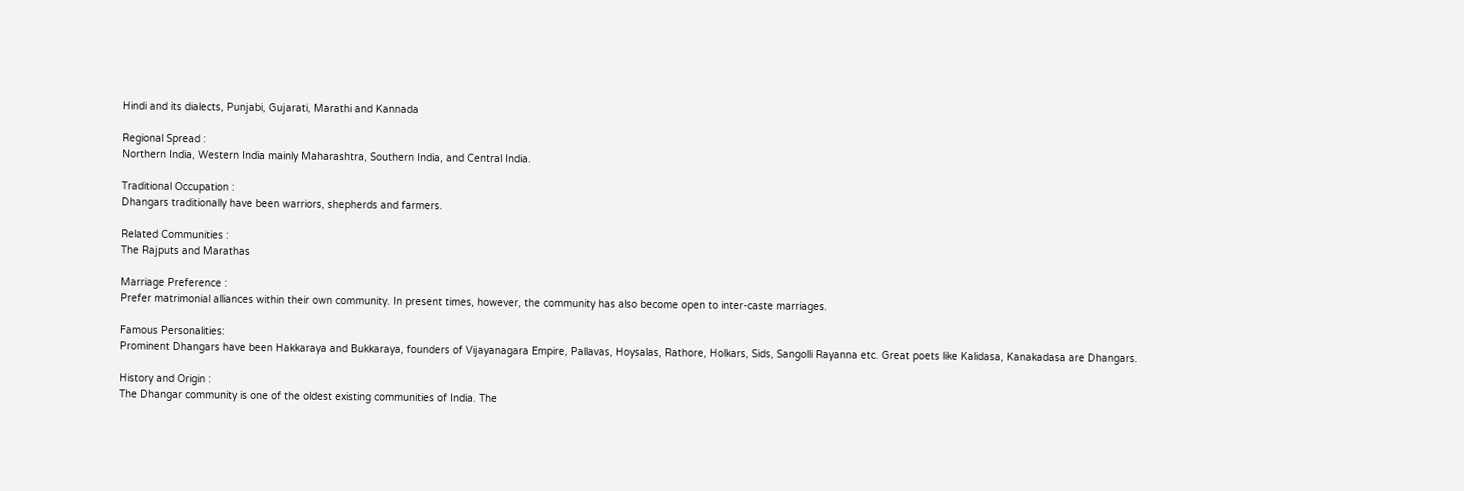Hindi and its dialects, Punjabi, Gujarati, Marathi and Kannada

Regional Spread :
Northern India, Western India mainly Maharashtra, Southern India, and Central India.

Traditional Occupation :
Dhangars traditionally have been warriors, shepherds and farmers.

Related Communities :
The Rajputs and Marathas

Marriage Preference :
Prefer matrimonial alliances within their own community. In present times, however, the community has also become open to inter-caste marriages.

Famous Personalities:
Prominent Dhangars have been Hakkaraya and Bukkaraya, founders of Vijayanagara Empire, Pallavas, Hoysalas, Rathore, Holkars, Sids, Sangolli Rayanna etc. Great poets like Kalidasa, Kanakadasa are Dhangars.

History and Origin :
The Dhangar community is one of the oldest existing communities of India. The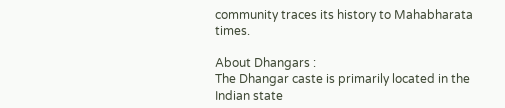community traces its history to Mahabharata times.

About Dhangars :
The Dhangar caste is primarily located in the Indian state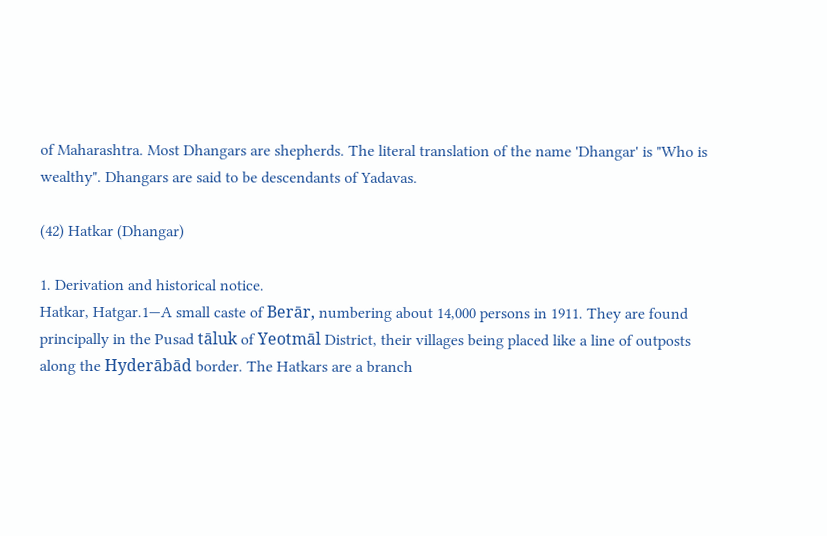of Maharashtra. Most Dhangars are shepherds. The literal translation of the name 'Dhangar' is "Who is wealthy". Dhangars are said to be descendants of Yadavas.

(42) Hatkar (Dhangar)

1. Derivation and historical notice.
Hatkar, Hatgar.1—A small caste of Berār, numbering about 14,000 persons in 1911. They are found principally in the Pusad tāluk of Yeotmāl District, their villages being placed like a line of outposts along the Hyderābād border. The Hatkars are a branch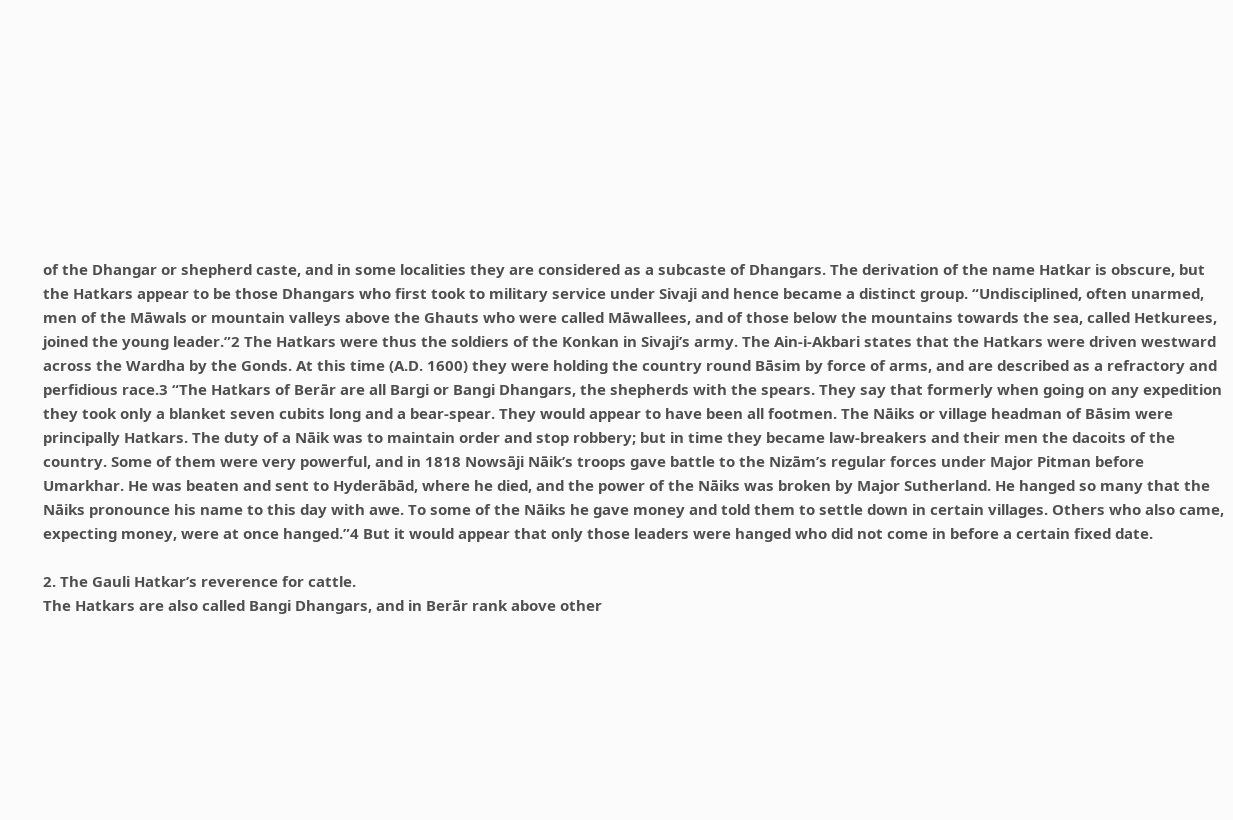of the Dhangar or shepherd caste, and in some localities they are considered as a subcaste of Dhangars. The derivation of the name Hatkar is obscure, but the Hatkars appear to be those Dhangars who first took to military service under Sivaji and hence became a distinct group. “Undisciplined, often unarmed, men of the Māwals or mountain valleys above the Ghauts who were called Māwallees, and of those below the mountains towards the sea, called Hetkurees, joined the young leader.”2 The Hatkars were thus the soldiers of the Konkan in Sivaji’s army. The Ain-i-Akbari states that the Hatkars were driven westward across the Wardha by the Gonds. At this time (A.D. 1600) they were holding the country round Bāsim by force of arms, and are described as a refractory and perfidious race.3 “The Hatkars of Berār are all Bargi or Bangi Dhangars, the shepherds with the spears. They say that formerly when going on any expedition they took only a blanket seven cubits long and a bear-spear. They would appear to have been all footmen. The Nāiks or village headman of Bāsim were principally Hatkars. The duty of a Nāik was to maintain order and stop robbery; but in time they became law-breakers and their men the dacoits of the country. Some of them were very powerful, and in 1818 Nowsāji Nāik’s troops gave battle to the Nizām’s regular forces under Major Pitman before Umarkhar. He was beaten and sent to Hyderābād, where he died, and the power of the Nāiks was broken by Major Sutherland. He hanged so many that the Nāiks pronounce his name to this day with awe. To some of the Nāiks he gave money and told them to settle down in certain villages. Others who also came, expecting money, were at once hanged.”4 But it would appear that only those leaders were hanged who did not come in before a certain fixed date.

2. The Gauli Hatkar’s reverence for cattle.
The Hatkars are also called Bangi Dhangars, and in Berār rank above other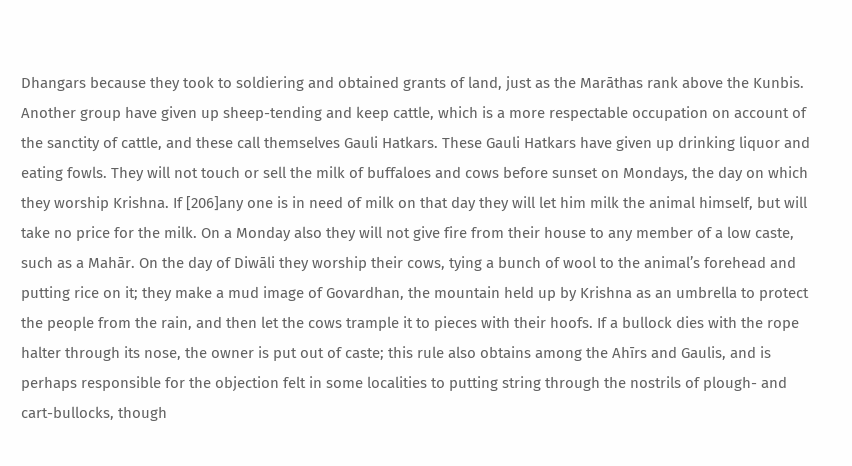Dhangars because they took to soldiering and obtained grants of land, just as the Marāthas rank above the Kunbis. Another group have given up sheep-tending and keep cattle, which is a more respectable occupation on account of the sanctity of cattle, and these call themselves Gauli Hatkars. These Gauli Hatkars have given up drinking liquor and eating fowls. They will not touch or sell the milk of buffaloes and cows before sunset on Mondays, the day on which they worship Krishna. If [206]any one is in need of milk on that day they will let him milk the animal himself, but will take no price for the milk. On a Monday also they will not give fire from their house to any member of a low caste, such as a Mahār. On the day of Diwāli they worship their cows, tying a bunch of wool to the animal’s forehead and putting rice on it; they make a mud image of Govardhan, the mountain held up by Krishna as an umbrella to protect the people from the rain, and then let the cows trample it to pieces with their hoofs. If a bullock dies with the rope halter through its nose, the owner is put out of caste; this rule also obtains among the Ahīrs and Gaulis, and is perhaps responsible for the objection felt in some localities to putting string through the nostrils of plough- and cart-bullocks, though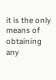it is the only means of obtaining any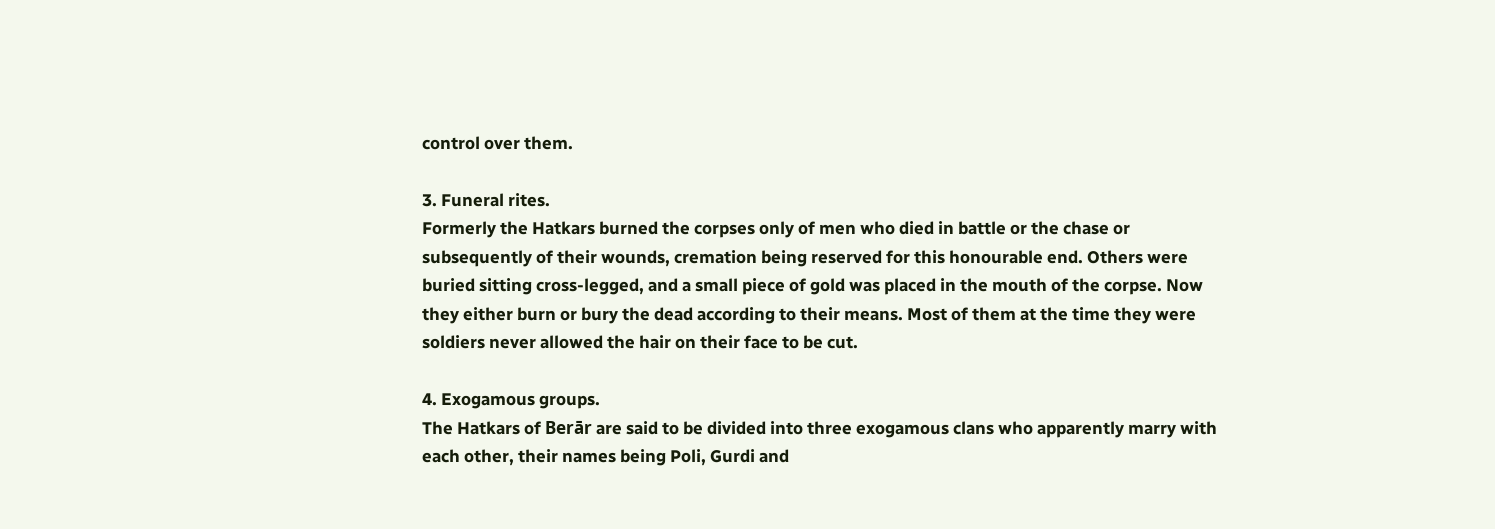control over them.

3. Funeral rites.
Formerly the Hatkars burned the corpses only of men who died in battle or the chase or subsequently of their wounds, cremation being reserved for this honourable end. Others were buried sitting cross-legged, and a small piece of gold was placed in the mouth of the corpse. Now they either burn or bury the dead according to their means. Most of them at the time they were soldiers never allowed the hair on their face to be cut.

4. Exogamous groups.
The Hatkars of Berār are said to be divided into three exogamous clans who apparently marry with each other, their names being Poli, Gurdi and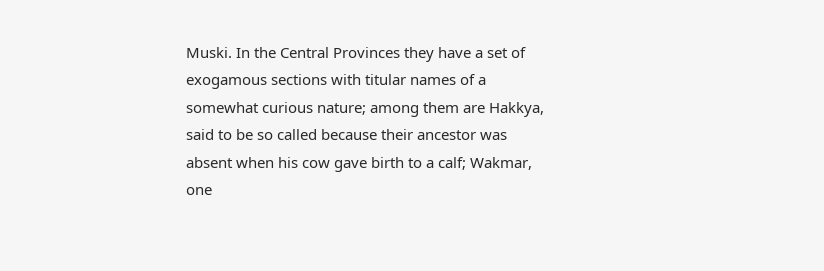Muski. In the Central Provinces they have a set of exogamous sections with titular names of a somewhat curious nature; among them are Hakkya, said to be so called because their ancestor was absent when his cow gave birth to a calf; Wakmar, one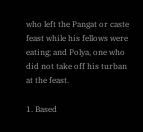who left the Pangat or caste feast while his fellows were eating; and Polya, one who did not take off his turban at the feast.

1. Based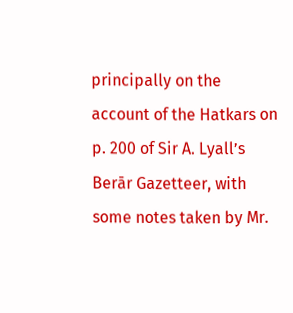principally on the account of the Hatkars on p. 200 of Sir A. Lyall’s Berār Gazetteer, with some notes taken by Mr.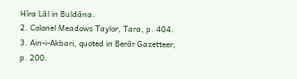Hīra Lāl in Buldāna.
2. Colonel Meadows Taylor, Tara, p. 404.
3. Ain-i-Akbari, quoted in Berār Gazetteer, p. 200.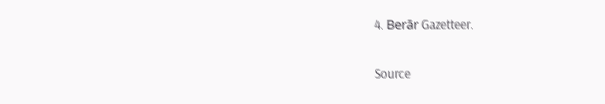4. Berār Gazetteer.

Source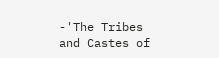-'The Tribes and Castes of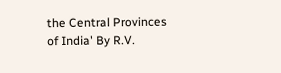the Central Provinces of India' By R.V.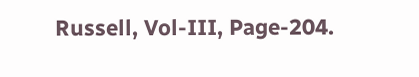Russell, Vol-III, Page-204.